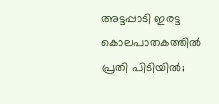അട്ടപ്പാടി ഇരട്ട കൊലപാതകത്തിൽ പ്രതി പിടിയിൽ;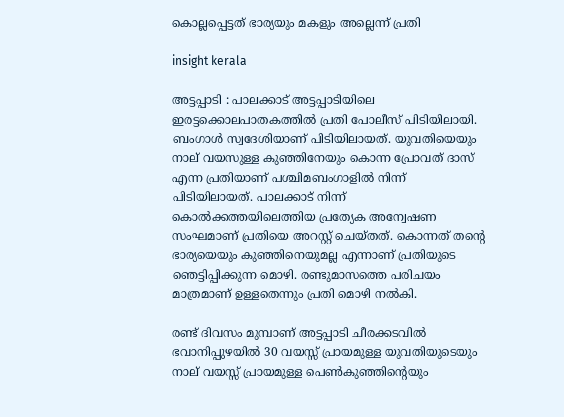കൊല്ലപ്പെട്ടത് ഭാര്യയും മകളും അല്ലെന്ന് പ്രതി

insight kerala

അട്ടപ്പാടി : പാലക്കാട് അട്ടപ്പാടിയിലെ ഇരട്ടക്കൊലപാതകത്തിൽ പ്രതി പോലീസ് പിടിയിലായി. ബംഗാൾ സ്വദേശിയാണ് പിടിയിലായത്. യുവതിയെയും നാല് വയസുള്ള കുഞ്ഞിനേയും കൊന്ന പ്രോവത് ദാസ് എന്ന പ്രതിയാണ് പശ്ചിമബംഗാളിൽ നിന്ന് പിടിയിലായത്. പാലക്കാട്‌ നിന്ന് കൊൽക്കത്തയിലെത്തിയ പ്രത്യേക അന്വേഷണ സംഘമാണ് പ്രതിയെ അറസ്റ്റ് ചെയ്തത്. കൊന്നത് തന്റെ ഭാര്യയെയും കുഞ്ഞിനെയുമല്ല എന്നാണ് പ്രതിയുടെ ഞെട്ടിപ്പിക്കുന്ന മൊഴി. രണ്ടുമാസത്തെ പരിചയം മാത്രമാണ് ഉള്ളതെന്നും പ്രതി മൊഴി നൽകി.

രണ്ട് ദിവസം മുമ്പാണ് അട്ടപ്പാടി ചീരക്കടവിൽ ഭവാനിപ്പുഴയിൽ 30 വയസ്സ് പ്രായമുള്ള യുവതിയുടെയും നാല് വയസ്സ് പ്രായമുള്ള പെൺകുഞ്ഞിന്റെയും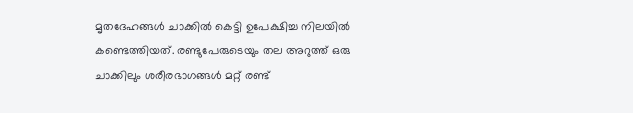മൃതദേഹങ്ങൾ ചാക്കിൽ കെട്ടി ഉപേക്ഷിച്ച നിലയിൽ കണ്ടെത്തിയത്. രണ്ടുപേരുടെയും തല അറുത്ത് ഒരു ചാക്കിലും ശരീരഭാഗങ്ങൾ മറ്റ് രണ്ട്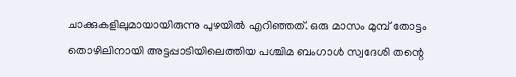ചാക്കുകളിലുമായായിരുന്നു പുഴയിൽ എറിഞ്ഞത്. ഒരു മാസം മുമ്പ് തോട്ടം തൊഴിലിനായി അട്ടപ്പാടിയിലെത്തിയ പശ്ചിമ ബംഗാൾ സ്വദേശി തന്റെ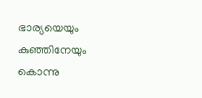ഭാര്യയെയും കുഞ്ഞിനേയും കൊന്നു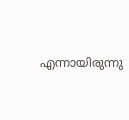എന്നായിരുന്നു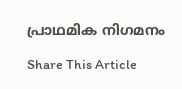പ്രാഥമിക നിഗമനം

Share This Article